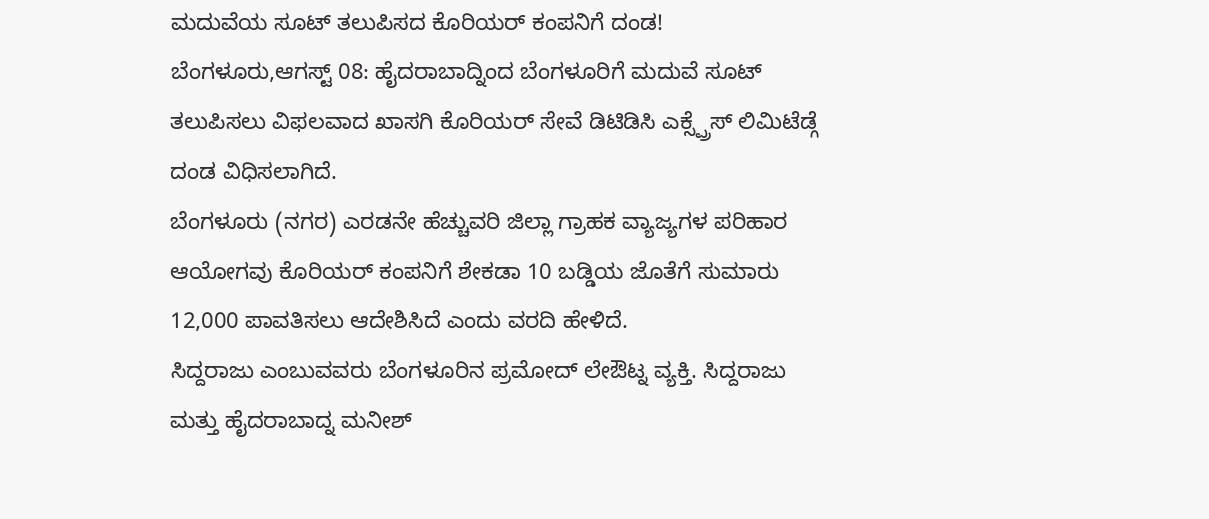ಮದುವೆಯ ಸೂಟ್ ತಲುಪಿಸದ ಕೊರಿಯರ್ ಕಂಪನಿಗೆ ದಂಡ!
ಬೆಂಗಳೂರು,ಆಗಸ್ಟ್ 08: ಹೈದರಾಬಾದ್ನಿಂದ ಬೆಂಗಳೂರಿಗೆ ಮದುವೆ ಸೂಟ್ ತಲುಪಿಸಲು ವಿಫಲವಾದ ಖಾಸಗಿ ಕೊರಿಯರ್ ಸೇವೆ ಡಿಟಿಡಿಸಿ ಎಕ್ಸ್ಪ್ರೆಸ್ ಲಿಮಿಟೆಡ್ಗೆ ದಂಡ ವಿಧಿಸಲಾಗಿದೆ.
ಬೆಂಗಳೂರು (ನಗರ) ಎರಡನೇ ಹೆಚ್ಚುವರಿ ಜಿಲ್ಲಾ ಗ್ರಾಹಕ ವ್ಯಾಜ್ಯಗಳ ಪರಿಹಾರ ಆಯೋಗವು ಕೊರಿಯರ್ ಕಂಪನಿಗೆ ಶೇಕಡಾ 10 ಬಡ್ಡಿಯ ಜೊತೆಗೆ ಸುಮಾರು 12,000 ಪಾವತಿಸಲು ಆದೇಶಿಸಿದೆ ಎಂದು ವರದಿ ಹೇಳಿದೆ.
ಸಿದ್ದರಾಜು ಎಂಬುವವರು ಬೆಂಗಳೂರಿನ ಪ್ರಮೋದ್ ಲೇಔಟ್ನ ವ್ಯಕ್ತಿ. ಸಿದ್ದರಾಜು ಮತ್ತು ಹೈದರಾಬಾದ್ನ ಮನೀಶ್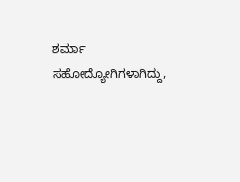ಶರ್ಮಾ ಸಹೋದ್ಯೋಗಿಗಳಾಗಿದ್ದು,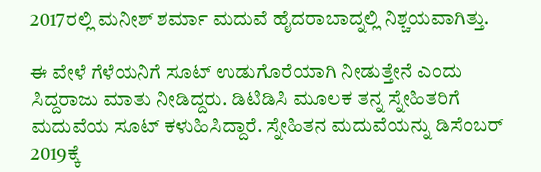2017ರಲ್ಲಿ ಮನೀಶ್ ಶರ್ಮಾ ಮದುವೆ ಹೈದರಾಬಾದ್ನಲ್ಲಿ ನಿಶ್ಚಯವಾಗಿತ್ತು.

ಈ ವೇಳೆ ಗೆಳೆಯನಿಗೆ ಸೂಟ್ ಉಡುಗೊರೆಯಾಗಿ ನೀಡುತ್ತೇನೆ ಎಂದು ಸಿದ್ದರಾಜು ಮಾತು ನೀಡಿದ್ದರು. ಡಿಟಿಡಿಸಿ ಮೂಲಕ ತನ್ನ ಸ್ನೇಹಿತರಿಗೆ ಮದುವೆಯ ಸೂಟ್ ಕಳುಹಿಸಿದ್ದಾರೆ. ಸ್ನೇಹಿತನ ಮದುವೆಯನ್ನು ಡಿಸೆಂಬರ್ 2019ಕ್ಕೆ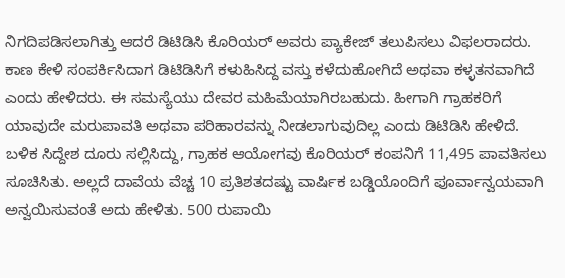ನಿಗದಿಪಡಿಸಲಾಗಿತ್ತು ಆದರೆ ಡಿಟಿಡಿಸಿ ಕೊರಿಯರ್ ಅವರು ಪ್ಯಾಕೇಜ್ ತಲುಪಿಸಲು ವಿಫಲರಾದರು.
ಕಾಣ ಕೇಳಿ ಸಂಪರ್ಕಿಸಿದಾಗ ಡಿಟಿಡಿಸಿಗೆ ಕಳುಹಿಸಿದ್ದ ವಸ್ತು ಕಳೆದುಹೋಗಿದೆ ಅಥವಾ ಕಳ್ಳತನವಾಗಿದೆ ಎಂದು ಹೇಳಿದರು. ಈ ಸಮಸ್ಯೆಯು ದೇವರ ಮಹಿಮೆಯಾಗಿರಬಹುದು. ಹೀಗಾಗಿ ಗ್ರಾಹಕರಿಗೆ ಯಾವುದೇ ಮರುಪಾವತಿ ಅಥವಾ ಪರಿಹಾರವನ್ನು ನೀಡಲಾಗುವುದಿಲ್ಲ ಎಂದು ಡಿಟಿಡಿಸಿ ಹೇಳಿದೆ.
ಬಳಿಕ ಸಿದ್ದೇಶ ದೂರು ಸಲ್ಲಿಸಿದ್ದು, ಗ್ರಾಹಕ ಆಯೋಗವು ಕೊರಿಯರ್ ಕಂಪನಿಗೆ 11,495 ಪಾವತಿಸಲು ಸೂಚಿಸಿತು. ಅಲ್ಲದೆ ದಾವೆಯ ವೆಚ್ಚ 10 ಪ್ರತಿಶತದಷ್ಟು ವಾರ್ಷಿಕ ಬಡ್ಡಿಯೊಂದಿಗೆ ಪೂರ್ವಾನ್ವಯವಾಗಿ ಅನ್ವಯಿಸುವಂತೆ ಅದು ಹೇಳಿತು. 500 ರುಪಾಯಿ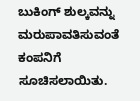ಬುಕಿಂಗ್ ಶುಲ್ಕವನ್ನು ಮರುಪಾವತಿಸುವಂತೆ ಕಂಪನಿಗೆ ಸೂಚಿಸಲಾಯಿತು.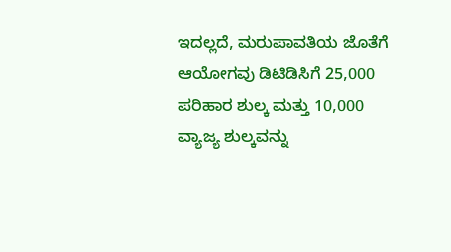ಇದಲ್ಲದೆ, ಮರುಪಾವತಿಯ ಜೊತೆಗೆ ಆಯೋಗವು ಡಿಟಿಡಿಸಿಗೆ 25,000 ಪರಿಹಾರ ಶುಲ್ಕ ಮತ್ತು 10,000 ವ್ಯಾಜ್ಯ ಶುಲ್ಕವನ್ನು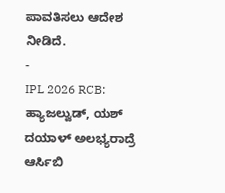ಪಾವತಿಸಲು ಆದೇಶ ನೀಡಿದೆ.
-
IPL 2026 RCB: ಹ್ಯಾಜಲ್ವುಡ್, ಯಶ್ ದಯಾಳ್ ಅಲಭ್ಯರಾದ್ರೆ ಆರ್ಸಿಬಿ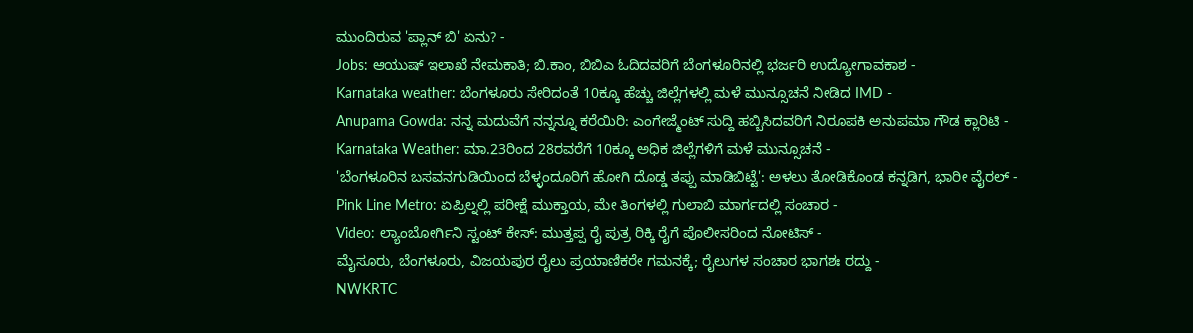ಮುಂದಿರುವ 'ಪ್ಲಾನ್ ಬಿ' ಏನು? -
Jobs: ಆಯುಷ್ ಇಲಾಖೆ ನೇಮಕಾತಿ; ಬಿ.ಕಾಂ, ಬಿಬಿಎ ಓದಿದವರಿಗೆ ಬೆಂಗಳೂರಿನಲ್ಲಿ ಭರ್ಜರಿ ಉದ್ಯೋಗಾವಕಾಶ -
Karnataka weather: ಬೆಂಗಳೂರು ಸೇರಿದಂತೆ 10ಕ್ಕೂ ಹೆಚ್ಚು ಜಿಲ್ಲೆಗಳಲ್ಲಿ ಮಳೆ ಮುನ್ಸೂಚನೆ ನೀಡಿದ IMD -
Anupama Gowda: ನನ್ನ ಮದುವೆಗೆ ನನ್ನನ್ನೂ ಕರೆಯಿರಿ: ಎಂಗೇಜ್ಮೆಂಟ್ ಸುದ್ದಿ ಹಬ್ಬಿಸಿದವರಿಗೆ ನಿರೂಪಕಿ ಅನುಪಮಾ ಗೌಡ ಕ್ಲಾರಿಟಿ -
Karnataka Weather: ಮಾ.23ರಿಂದ 28ರವರೆಗೆ 10ಕ್ಕೂ ಅಧಿಕ ಜಿಲ್ಲೆಗಳಿಗೆ ಮಳೆ ಮುನ್ಸೂಚನೆ -
'ಬೆಂಗಳೂರಿನ ಬಸವನಗುಡಿಯಿಂದ ಬೆಳ್ಳಂದೂರಿಗೆ ಹೋಗಿ ದೊಡ್ಡ ತಪ್ಪು ಮಾಡಿಬಿಟ್ಟೆ': ಅಳಲು ತೋಡಿಕೊಂಡ ಕನ್ನಡಿಗ, ಭಾರೀ ವೈರಲ್ -
Pink Line Metro: ಏಪ್ರಿಲ್ನಲ್ಲಿ ಪರೀಕ್ಷೆ ಮುಕ್ತಾಯ, ಮೇ ತಿಂಗಳಲ್ಲಿ ಗುಲಾಬಿ ಮಾರ್ಗದಲ್ಲಿ ಸಂಚಾರ -
Video: ಲ್ಯಾಂಬೋರ್ಗಿನಿ ಸ್ಟಂಟ್ ಕೇಸ್: ಮುತ್ತಪ್ಪ ರೈ ಪುತ್ರ ರಿಕ್ಕಿ ರೈಗೆ ಪೊಲೀಸರಿಂದ ನೋಟಿಸ್ -
ಮೈಸೂರು, ಬೆಂಗಳೂರು, ವಿಜಯಪುರ ರೈಲು ಪ್ರಯಾಣಿಕರೇ ಗಮನಕ್ಕೆ; ರೈಲುಗಳ ಸಂಚಾರ ಭಾಗಶಃ ರದ್ದು -
NWKRTC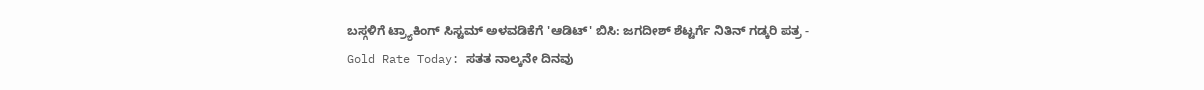ಬಸ್ಗಳಿಗೆ ಟ್ರ್ಯಾಕಿಂಗ್ ಸಿಸ್ಟಮ್ ಅಳವಡಿಕೆಗೆ 'ಆಡಿಟ್' ಬಿಸಿ: ಜಗದೀಶ್ ಶೆಟ್ಟರ್ಗೆ ನಿತಿನ್ ಗಡ್ಕರಿ ಪತ್ರ -
Gold Rate Today: ಸತತ ನಾಲ್ಕನೇ ದಿನವು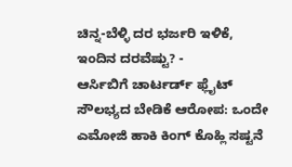ಚಿನ್ನ-ಬೆಳ್ಳಿ ದರ ಭರ್ಜರಿ ಇಳಿಕೆ, ಇಂದಿನ ದರವೆಷ್ಟು? -
ಆರ್ಸಿಬಿಗೆ ಚಾರ್ಟರ್ಡ್ ಫ್ಲೈಟ್ ಸೌಲಭ್ಯದ ಬೇಡಿಕೆ ಆರೋಪ: ಒಂದೇ ಎಮೋಜಿ ಹಾಕಿ ಕಿಂಗ್ ಕೊಹ್ಲಿ ಸಷ್ಟನೆ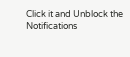Click it and Unblock the Notifications